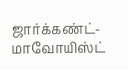ஜார்க்கண்ட்-மாவோயிஸ்ட்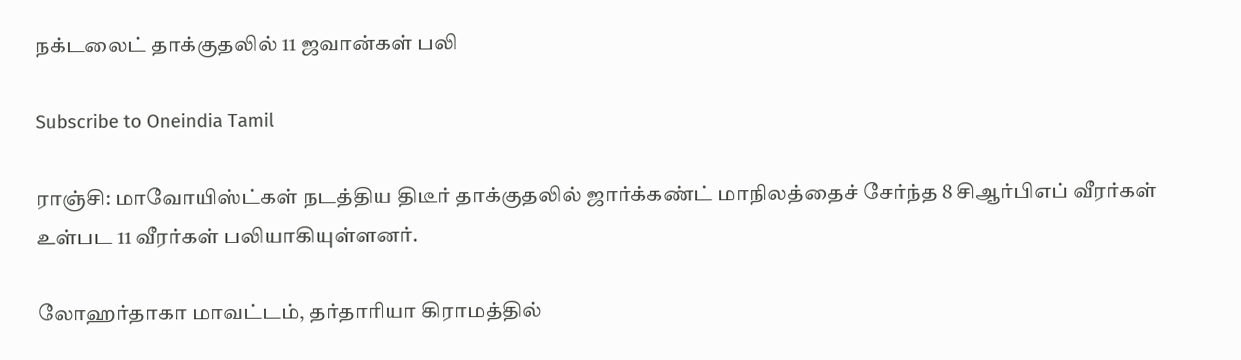நக்டலைட் தாக்குதலில் 11 ஜவான்கள் பலி

Subscribe to Oneindia Tamil

ராஞ்சி: மாவோயிஸ்ட்கள் நடத்திய திடீர் தாக்குதலில் ஜார்க்கண்ட் மாநிலத்தைச் சேர்ந்த 8 சிஆர்பிஎப் வீரர்கள் உள்பட 11 வீரர்கள் பலியாகியுள்ளனர்.

லோஹர்தாகா மாவட்டம், தர்தாரியா கிராமத்தில்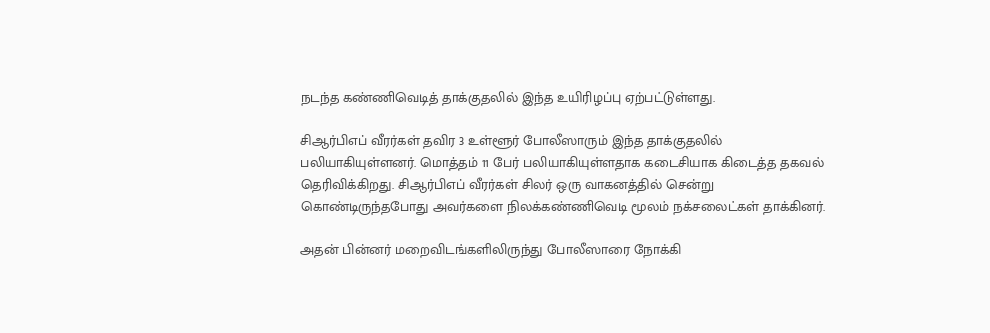நடந்த கண்ணிவெடித் தாக்குதலில் இந்த உயிரிழப்பு ஏற்பட்டுள்ளது.

சிஆர்பிஎப் வீரர்கள் தவிர 3 உள்ளூர் போலீஸாரும் இந்த தாக்குதலில் பலியாகியுள்ளனர். மொத்தம் 11 பேர் பலியாகியுள்ளதாக கடைசியாக கிடைத்த தகவல் தெரிவிக்கிறது. சிஆர்பிஎப் வீரர்கள் சிலர் ஒரு வாகனத்தில் சென்று கொண்டிருந்தபோது அவர்களை நிலக்கண்ணிவெடி மூலம் நக்சலைட்கள் தாக்கினர்.

அதன் பின்னர் மறைவிடங்களிலிருந்து போலீஸாரை நோக்கி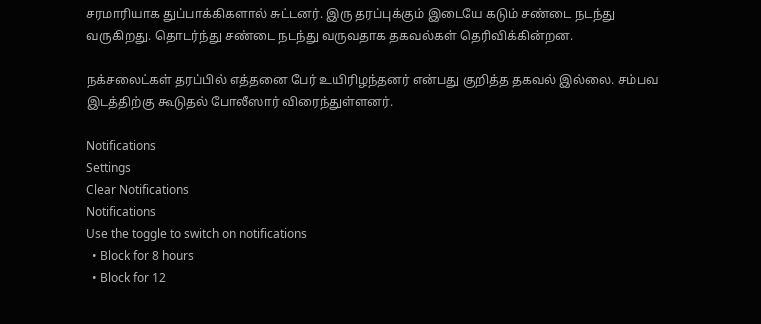சரமாரியாக துப்பாக்கிகளால் சுட்டனர். இரு தரப்புக்கும் இடையே கடும் சண்டை நடந்து வருகிறது. தொடர்ந்து சண்டை நடந்து வருவதாக தகவல்கள் தெரிவிக்கின்றன.

நக்சலைட்கள் தரப்பில் எத்தனை பேர் உயிரிழந்தனர் என்பது குறித்த தகவல் இல்லை. சம்பவ இடத்திற்கு கூடுதல் போலீஸார் விரைந்துள்ளனர்.

Notifications
Settings
Clear Notifications
Notifications
Use the toggle to switch on notifications
  • Block for 8 hours
  • Block for 12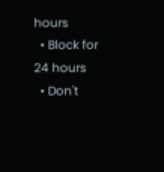hours
  • Block for 24 hours
  • Don't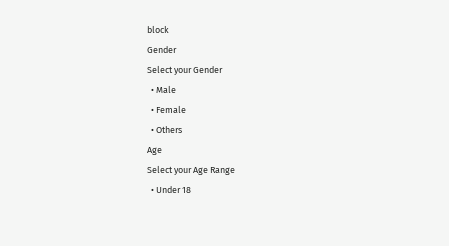block
Gender
Select your Gender
  • Male
  • Female
  • Others
Age
Select your Age Range
  • Under 18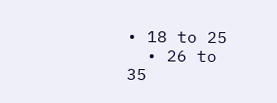• 18 to 25
  • 26 to 35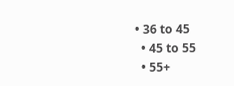• 36 to 45
  • 45 to 55
  • 55+